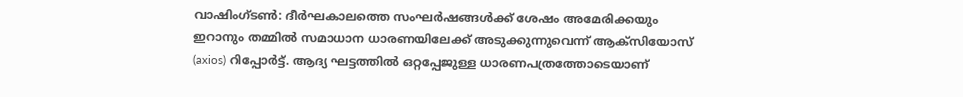വാഷിംഗ്ടൺ: ദീർഘകാലത്തെ സംഘർഷങ്ങൾക്ക് ശേഷം അമേരിക്കയും ഇറാനും തമ്മിൽ സമാധാന ധാരണയിലേക്ക് അടുക്കുന്നുവെന്ന് ആക്സിയോസ് (axios) റിപ്പോർട്ട്. ആദ്യ ഘട്ടത്തിൽ ഒറ്റപ്പേജുള്ള ധാരണപത്രത്തോടെയാണ്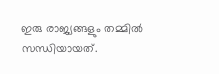ഇരു രാജ്യങ്ങളും തമ്മിൽ സന്ധിയായത്.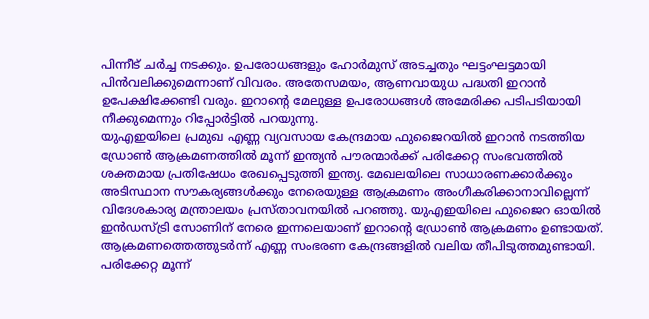പിന്നീട് ചർച്ച നടക്കും. ഉപരോധങ്ങളും ഹോർമുസ് അടച്ചതും ഘട്ടംഘട്ടമായി പിൻവലിക്കുമെന്നാണ് വിവരം. അതേസമയം, ആണവായുധ പദ്ധതി ഇറാൻ ഉപേക്ഷിക്കേണ്ടി വരും. ഇറാന്റെ മേലുള്ള ഉപരോധങ്ങൾ അമേരിക്ക പടിപടിയായി നീക്കുമെന്നും റിപ്പോർട്ടിൽ പറയുന്നു.
യുഎഇയിലെ പ്രമുഖ എണ്ണ വ്യവസായ കേന്ദ്രമായ ഫുജൈറയിൽ ഇറാൻ നടത്തിയ ഡ്രോൺ ആക്രമണത്തിൽ മൂന്ന് ഇന്ത്യൻ പൗരന്മാർക്ക് പരിക്കേറ്റ സംഭവത്തിൽ ശക്തമായ പ്രതിഷേധം രേഖപ്പെടുത്തി ഇന്ത്യ. മേഖലയിലെ സാധാരണക്കാർക്കും അടിസ്ഥാന സൗകര്യങ്ങൾക്കും നേരെയുള്ള ആക്രമണം അംഗീകരിക്കാനാവില്ലെന്ന് വിദേശകാര്യ മന്ത്രാലയം പ്രസ്താവനയിൽ പറഞ്ഞു. യുഎഇയിലെ ഫുജൈറ ഓയിൽ ഇൻഡസ്ട്രി സോണിന് നേരെ ഇന്നലെയാണ് ഇറാന്റെ ഡ്രോൺ ആക്രമണം ഉണ്ടായത്. ആക്രമണത്തെത്തുടർന്ന് എണ്ണ സംഭരണ കേന്ദ്രങ്ങളിൽ വലിയ തീപിടുത്തമുണ്ടായി.
പരിക്കേറ്റ മൂന്ന്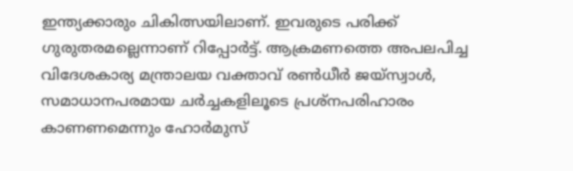ഇന്ത്യക്കാരും ചികിത്സയിലാണ്. ഇവരുടെ പരിക്ക് ഗുരുതരമല്ലെന്നാണ് റിപ്പോർട്ട്. ആക്രമണത്തെ അപലപിച്ച വിദേശകാര്യ മന്ത്രാലയ വക്താവ് രൺധീർ ജയ്സ്വാൾ, സമാധാനപരമായ ചർച്ചകളിലൂടെ പ്രശ്നപരിഹാരം കാണണമെന്നും ഹോർമുസ്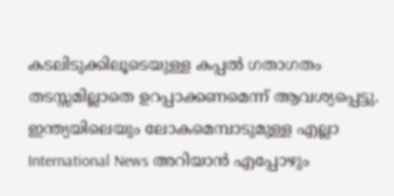കടലിടുക്കിലൂടെയുള്ള കപ്പൽ ഗതാഗതം തടസ്സമില്ലാതെ ഉറപ്പാക്കണമെന്ന് ആവശ്യപ്പെട്ടു.
ഇന്ത്യയിലെയും ലോകമെമ്പാടുമുള്ള എല്ലാ International News അറിയാൻ എപ്പോഴും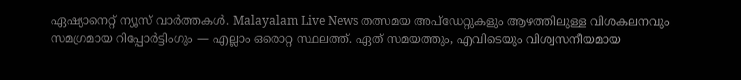ഏഷ്യാനെറ്റ് ന്യൂസ് വാർത്തകൾ. Malayalam Live News തത്സമയ അപ്ഡേറ്റുകളും ആഴത്തിലുള്ള വിശകലനവും സമഗ്രമായ റിപ്പോർട്ടിംഗും — എല്ലാം ഒരൊറ്റ സ്ഥലത്ത്. ഏത് സമയത്തും, എവിടെയും വിശ്വസനീയമായ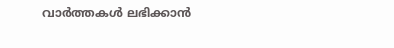വാർത്തകൾ ലഭിക്കാൻ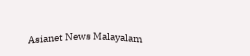Asianet News Malayalam